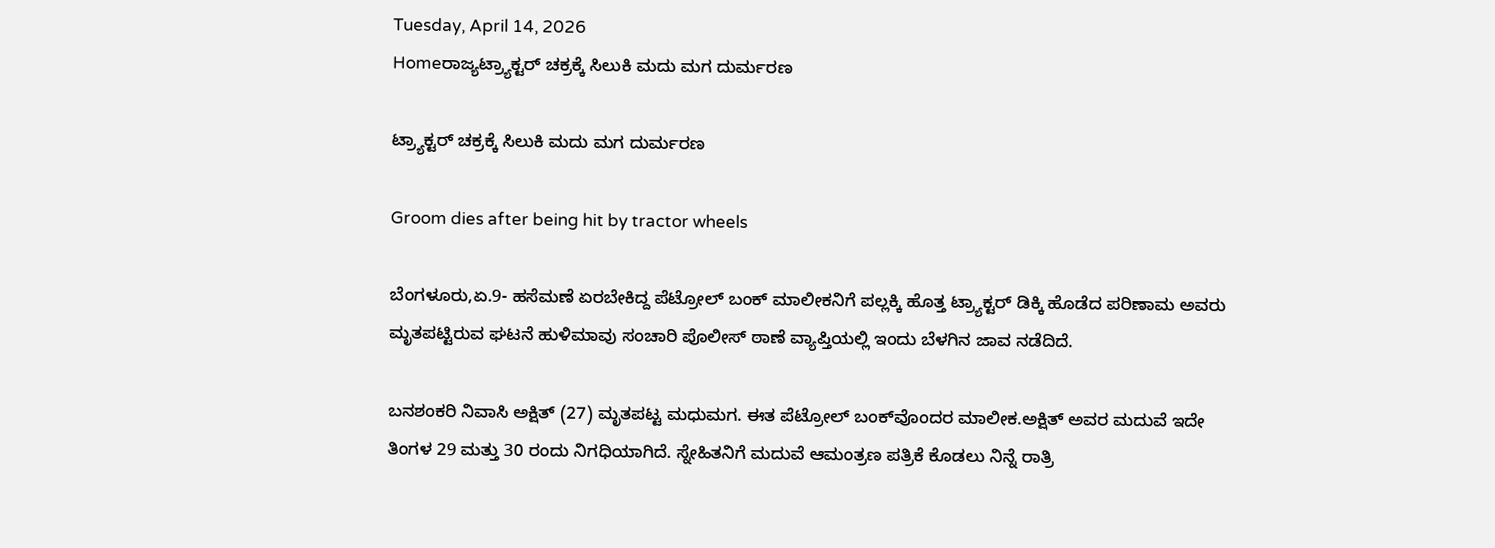Tuesday, April 14, 2026
Homeರಾಜ್ಯಟ್ರ್ಯಾಕ್ಟರ್‌ ಚಕ್ರಕ್ಕೆ ಸಿಲುಕಿ ಮದು ಮಗ ದುರ್ಮರಣ

ಟ್ರ್ಯಾಕ್ಟರ್‌ ಚಕ್ರಕ್ಕೆ ಸಿಲುಕಿ ಮದು ಮಗ ದುರ್ಮರಣ

Groom dies after being hit by tractor wheels

ಬೆಂಗಳೂರು,ಏ.9- ಹಸೆಮಣೆ ಏರಬೇಕಿದ್ದ ಪೆಟ್ರೋಲ್‌ ಬಂಕ್‌ ಮಾಲೀಕನಿಗೆ ಪಲ್ಲಕ್ಕಿ ಹೊತ್ತ ಟ್ರ್ಯಾಕ್ಟರ್‌ ಡಿಕ್ಕಿ ಹೊಡೆದ ಪರಿಣಾಮ ಅವರು ಮೃತಪಟ್ಟಿರುವ ಘಟನೆ ಹುಳಿಮಾವು ಸಂಚಾರಿ ಪೊಲೀಸ್‌‍ ಠಾಣೆ ವ್ಯಾಪ್ತಿಯಲ್ಲಿ ಇಂದು ಬೆಳಗಿನ ಜಾವ ನಡೆದಿದೆ.

ಬನಶಂಕರಿ ನಿವಾಸಿ ಅಕ್ಷಿತ್‌ (27) ಮೃತಪಟ್ಟ ಮಧುಮಗ. ಈತ ಪೆಟ್ರೋಲ್‌ ಬಂಕ್‌ವೊಂದರ ಮಾಲೀಕ.ಅಕ್ಷಿತ್‌ ಅವರ ಮದುವೆ ಇದೇ ತಿಂಗಳ 29 ಮತ್ತು 30 ರಂದು ನಿಗಧಿಯಾಗಿದೆ. ಸ್ನೇಹಿತನಿಗೆ ಮದುವೆ ಆಮಂತ್ರಣ ಪತ್ರಿಕೆ ಕೊಡಲು ನಿನ್ನೆ ರಾತ್ರಿ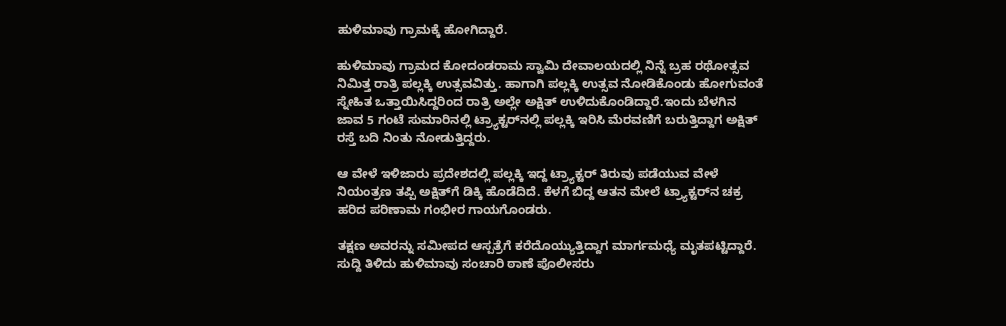ಹುಳಿಮಾವು ಗ್ರಾಮಕ್ಕೆ ಹೋಗಿದ್ದಾರೆ.

ಹುಳಿಮಾವು ಗ್ರಾಮದ ಕೋದಂಡರಾಮ ಸ್ವಾಮಿ ದೇವಾಲಯದಲ್ಲಿ ನಿನ್ನೆ ಬ್ರಹ ರಥೋತ್ಸವ ನಿಮಿತ್ತ ರಾತ್ರಿ ಪಲ್ಲಕ್ಕಿ ಉತ್ಸವವಿತ್ತು. ಹಾಗಾಗಿ ಪಲ್ಲಕ್ಕಿ ಉತ್ಸವ ನೋಡಿಕೊಂಡು ಹೋಗುವಂತೆ ಸ್ನೇಹಿತ ಒತ್ತಾಯಿಸಿದ್ದರಿಂದ ರಾತ್ರಿ ಅಲ್ಲೇ ಅಕ್ಷಿತ್‌ ಉಳಿದುಕೊಂಡಿದ್ದಾರೆ.ಇಂದು ಬೆಳಗಿನ ಜಾವ 5 ಗಂಟೆ ಸುಮಾರಿನಲ್ಲಿ ಟ್ರ್ಯಾಕ್ಟರ್‌ನಲ್ಲಿ ಪಲ್ಲಕ್ಕಿ ಇರಿಸಿ ಮೆರವಣಿಗೆ ಬರುತ್ತಿದ್ದಾಗ ಅಕ್ಷಿತ್‌ ರಸ್ತೆ ಬದಿ ನಿಂತು ನೋಡುತ್ತಿದ್ದರು.

ಆ ವೇಳೆ ಇಳಿಜಾರು ಪ್ರದೇಶದಲ್ಲಿ ಪಲ್ಲಕ್ಕಿ ಇದ್ದ ಟ್ರ್ಯಾಕ್ಟರ್‌ ತಿರುವು ಪಡೆಯುವ ವೇಳೆ ನಿಯಂತ್ರಣ ತಪ್ಪಿ ಅಕ್ಷಿತ್‌ಗೆ ಡಿಕ್ಕಿ ಹೊಡೆದಿದೆ. ಕೆಳಗೆ ಬಿದ್ದ ಆತನ ಮೇಲೆ ಟ್ರ್ಯಾಕ್ಟರ್‌ನ ಚಕ್ರ ಹರಿದ ಪರಿಣಾಮ ಗಂಭೀರ ಗಾಯಗೊಂಡರು.

ತಕ್ಷಣ ಅವರನ್ನು ಸಮೀಪದ ಆಸ್ಪತ್ರೆಗೆ ಕರೆದೊಯ್ಯುತ್ತಿದ್ದಾಗ ಮಾರ್ಗಮಧ್ಯೆ ಮೃತಪಟ್ಟಿದ್ದಾರೆ.
ಸುದ್ದಿ ತಿಳಿದು ಹುಳಿಮಾವು ಸಂಚಾರಿ ಠಾಣೆ ಪೊಲೀಸರು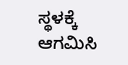ಸ್ಥಳಕ್ಕೆ ಆಗಮಿಸಿ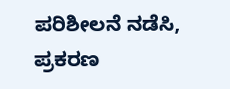ಪರಿಶೀಲನೆ ನಡೆಸಿ, ಪ್ರಕರಣ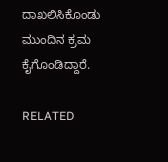ದಾಖಲಿಸಿಕೊಂಡು ಮುಂದಿನ ಕ್ರಮ ಕೈಗೊಂಡಿದ್ದಾರೆ.

RELATED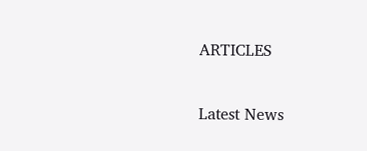ARTICLES

Latest News